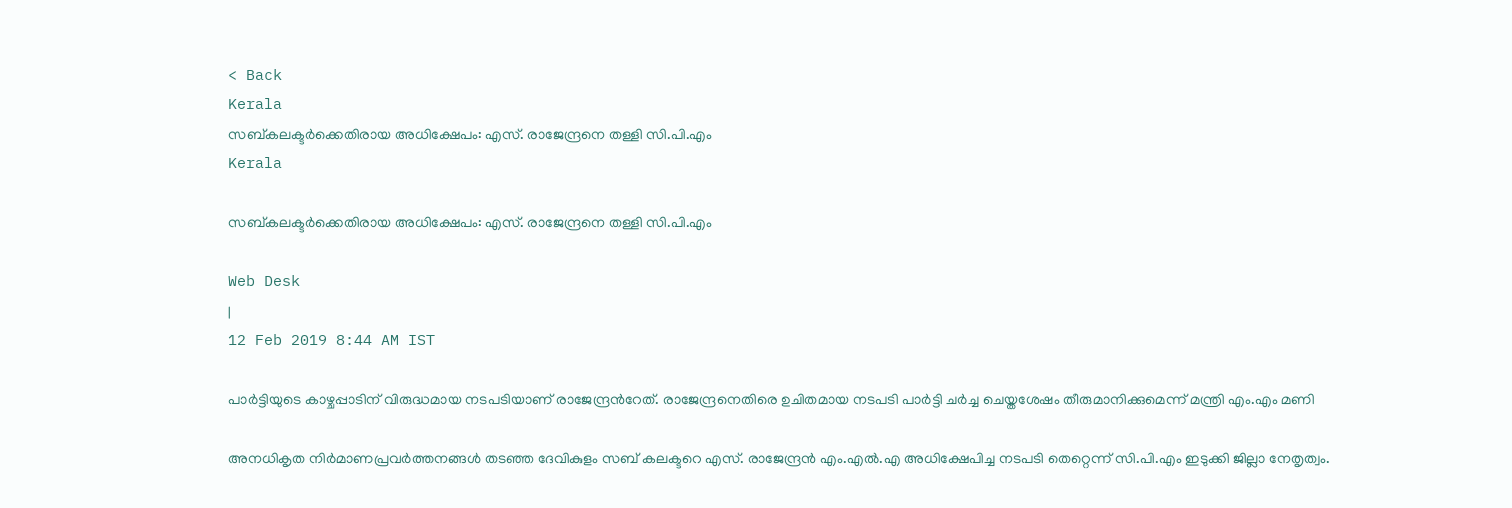< Back
Kerala
സബ്കലക്ടര്‍ക്കെതിരായ അധിക്ഷേപം: എസ്. രാജേന്ദ്രനെ തള്ളി സി.പി.എം
Kerala

സബ്കലക്ടര്‍ക്കെതിരായ അധിക്ഷേപം: എസ്. രാജേന്ദ്രനെ തള്ളി സി.പി.എം

Web Desk
|
12 Feb 2019 8:44 AM IST

പാര്‍ട്ടിയുടെ കാഴ്ചപ്പാടിന് വിരുദ്ധമായ നടപടിയാണ് രാജേന്ദ്രന്‍റേത്. രാജേന്ദ്രനെതിരെ ഉചിതമായ നടപടി പാര്‍ട്ടി ചര്‍ച്ച ചെയ്തശേഷം തീരുമാനിക്കുമെന്ന് മന്ത്രി എം.എം മണി

അനധികൃത നിര്‍മാണപ്രവര്‍ത്തനങ്ങള്‍ തടഞ്ഞ ദേവികുളം സബ് കലക്ടറെ എസ്. രാജേന്ദ്രന്‍ എം.എല്‍.എ അധിക്ഷേപിച്ച നടപടി തെറ്റെന്ന് സി.പി.എം ഇടുക്കി ജില്ലാ നേതൃത്വം.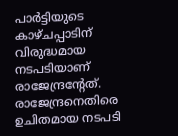പാര്‍ട്ടിയുടെ കാഴ്ചപ്പാടിന് വിരുദ്ധമായ നടപടിയാണ് രാജേന്ദ്രന്‍റേത്. രാജേന്ദ്രനെതിരെ ഉചിതമായ നടപടി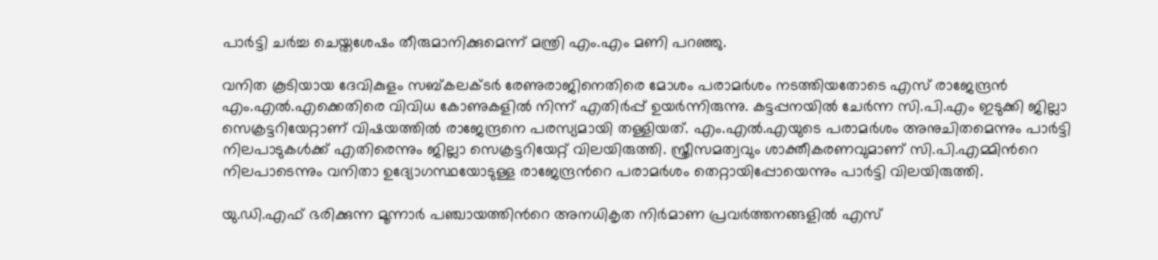പാര്‍ട്ടി ചര്‍ച്ച ചെയ്തശേഷം തീരുമാനിക്കുമെന്ന് മന്ത്രി എം.എം മണി പറഞ്ഞു.

വനിത കൂടിയായ ദേവികുളം സബ്കലക്ടര്‍ രേണുരാജിനെതിരെ മോശം പരാമര്‍ശം നടത്തിയതോടെ എസ് രാജേന്ദ്രന്‍ എം.എല്‍.എക്കെതിരെ വിവിധ കോണുകളില്‍ നിന്ന് എതിര്‍പ്പ് ഉയര്‍ന്നിരുന്നു. കട്ടപ്പനയില്‍ ചേര്‍ന്ന സി.പി.എം ഇടുക്കി ജില്ലാ സെക്രട്ടറിയേറ്റാണ് വിഷയത്തില്‍ രാജേന്ദ്രനെ പരസ്യമായി തള്ളിയത്. എം.എല്‍.എയുടെ പരാമര്‍ശം അനുചിതമെന്നും പാര്‍ട്ടി നിലപാടുകള്‍ക്ക് എതിരെന്നും ജില്ലാ സെക്രട്ടറിയേറ്റ് വിലയിരുത്തി. സ്ത്രീസമത്വവും ശാക്തീകരണവുമാണ് സി.പി.എമ്മിന്‍റെ നിലപാടെന്നും വനിതാ ഉദ്യോഗസ്ഥയോടുള്ള രാജേന്ദ്രന്‍റെ പരാമര്‍ശം തെറ്റായിപ്പോയെന്നും പാര്‍ട്ടി വിലയിരുത്തി.

യു.ഡി.എഫ് ഭരിക്കുന്ന മൂന്നാര്‍ പഞ്ചായത്തിന്‍റെ അനധികൃത നിര്‍മാണ പ്രവര്‍ത്തനങ്ങളില്‍ എസ്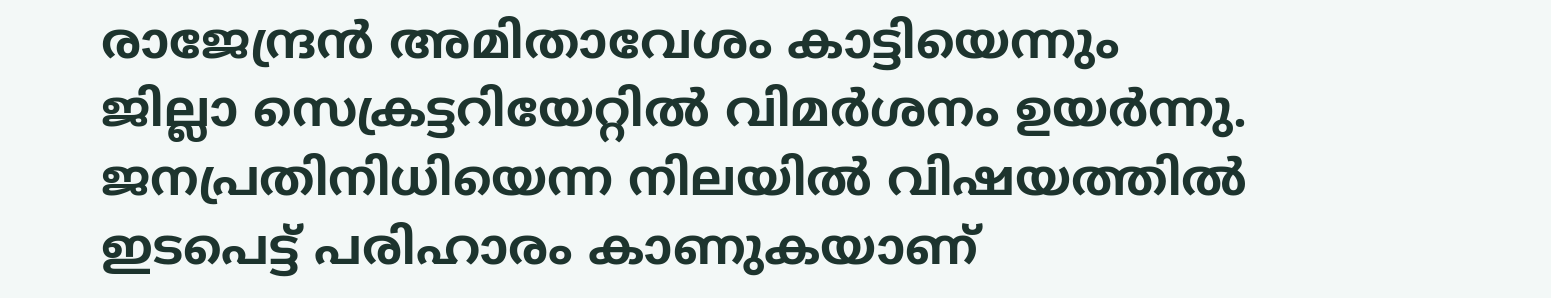രാജേന്ദ്രന്‍ അമിതാവേശം കാട്ടിയെന്നും ജില്ലാ സെക്രട്ടറിയേറ്റില്‍ വിമര്‍ശനം ഉയര്‍ന്നു. ജനപ്രതിനിധിയെന്ന നിലയില്‍ വിഷയത്തില്‍ ഇടപെട്ട് പരിഹാരം കാണുകയാണ്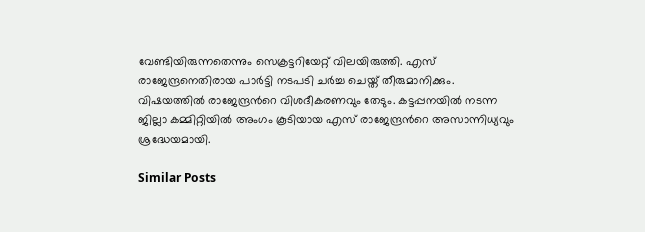വേണ്ടിയിരുന്നതെന്നും സെക്രട്ടറിയേറ്റ് വിലയിരുത്തി. എസ് രാജേന്ദ്രനെതിരായ പാര്‍ട്ടി നടപടി ചര്‍ച്ച ചെയ്ത് തീരുമാനിക്കും. വിഷയത്തില്‍ രാജേന്ദ്രന്‍റെ വിശദീകരണവും തേടും. കട്ടപ്പനയില്‍ നടന്ന ജില്ലാ കമ്മിറ്റിയില്‍ അംഗം കൂടിയായ എസ് രാജേന്ദ്രന്‍റെ അസാന്നിധ്യവും ശ്രദ്ധേയമായി.

Similar Posts